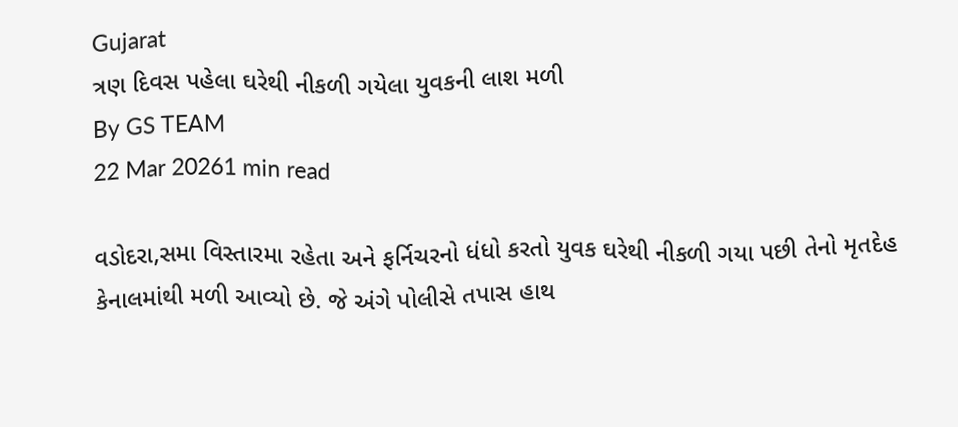Gujarat
ત્રણ દિવસ પહેલા ઘરેથી નીકળી ગયેલા યુવકની લાશ મળી
By GS TEAM
22 Mar 20261 min read

વડોદરા,સમા વિસ્તારમા રહેતા અને ફર્નિચરનો ધંધો કરતો યુવક ઘરેથી નીકળી ગયા પછી તેનો મૃતદેહ કેનાલમાંથી મળી આવ્યો છે. જે અંગે પોલીસે તપાસ હાથ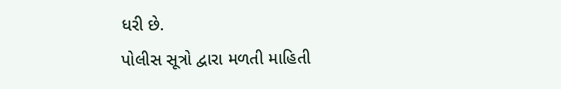ધરી છે.
પોલીસ સૂત્રો દ્વારા મળતી માહિતી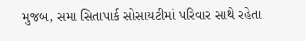મુજબ, સમા સિતાપાર્ક સોસાયટીમાં પરિવાર સાથે રહેતા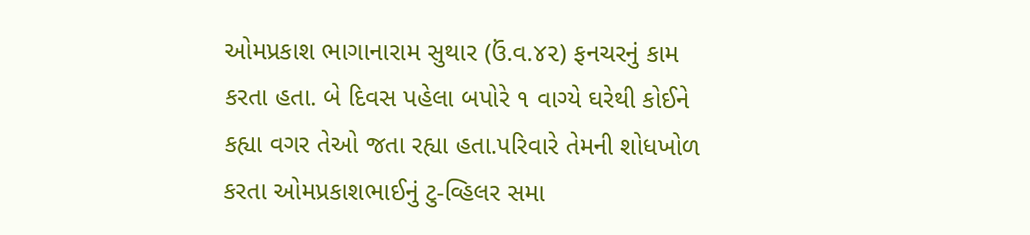ઓમપ્રકાશ ભાગાનારામ સુથાર (ઉં.વ.૪૨) ફનચરનું કામ કરતા હતા. બે દિવસ પહેલા બપોરે ૧ વાગ્યે ઘરેથી કોઈને કહ્યા વગર તેઓ જતા રહ્યા હતા.પરિવારે તેમની શોધખોળ કરતા ઓમપ્રકાશભાઈનું ટુ-વ્હિલર સમા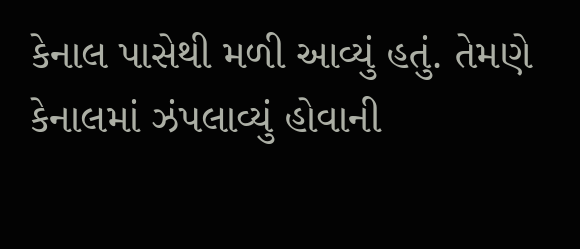કેનાલ પાસેથી મળી આવ્યું હતું. તેમણે કેનાલમાં ઝંપલાવ્યું હોવાની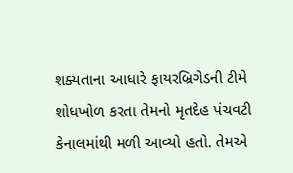શક્યતાના આધારે ફાયરબ્રિગેડની ટીમે શોધખોળ કરતા તેમનો મૃતદેહ પંચવટી કેનાલમાંથી મળી આવ્યો હતો. તેમએ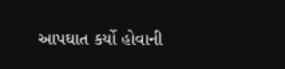આપઘાત કર્યો હોવાની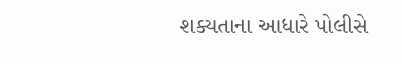શક્યતાના આધારે પોલીસે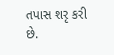તપાસ શરૃ કરી છે.